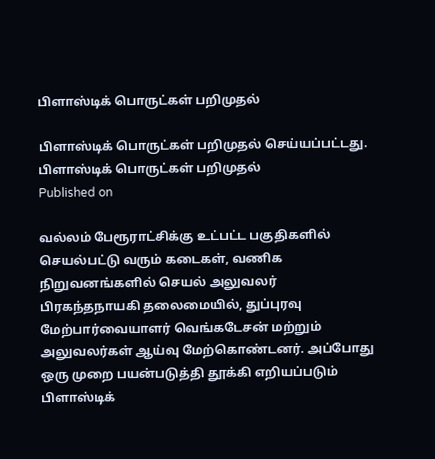பிளாஸ்டிக் பொருட்கள் பறிமுதல்

பிளாஸ்டிக் பொருட்கள் பறிமுதல் செய்யப்பட்டது.
பிளாஸ்டிக் பொருட்கள் பறிமுதல்
Published on

வல்லம் பேரூராட்சிக்கு உட்பட்ட பகுதிகளில் செயல்பட்டு வரும் கடைகள், வணிக நிறுவனங்களில் செயல் அலுவலர் பிரகந்தநாயகி தலைமையில், துப்புரவு மேற்பார்வையாளர் வெங்கடேசன் மற்றும் அலுவலர்கள் ஆய்வு மேற்கொண்டனர். அப்போது ஒரு முறை பயன்படுத்தி தூக்கி எறியப்படும் பிளாஸ்டிக்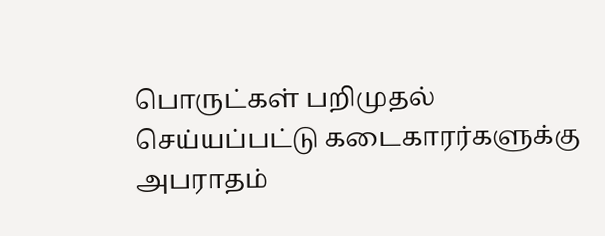பொருட்கள் பறிமுதல் செய்யப்பட்டு கடைகாரர்களுக்கு அபராதம்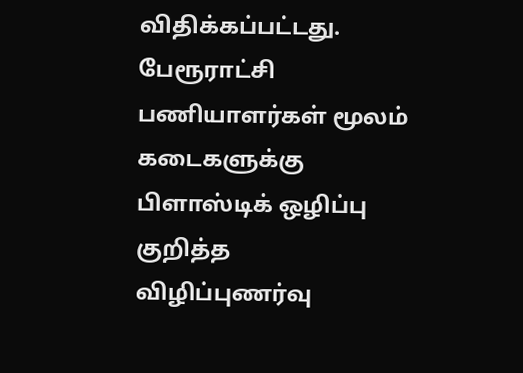விதிக்கப்பட்டது. பேரூராட்சி பணியாளர்கள் மூலம் கடைகளுக்கு பிளாஸ்டிக் ஒழிப்பு குறித்த விழிப்புணர்வு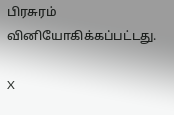பிரசுரம் வினியோகிக்கப்பட்டது.

X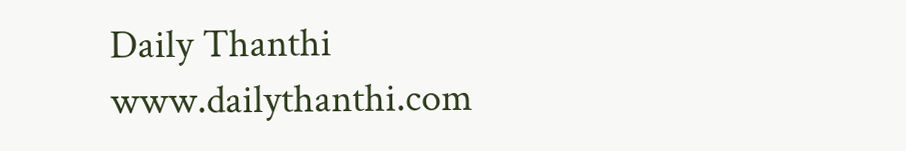Daily Thanthi
www.dailythanthi.com